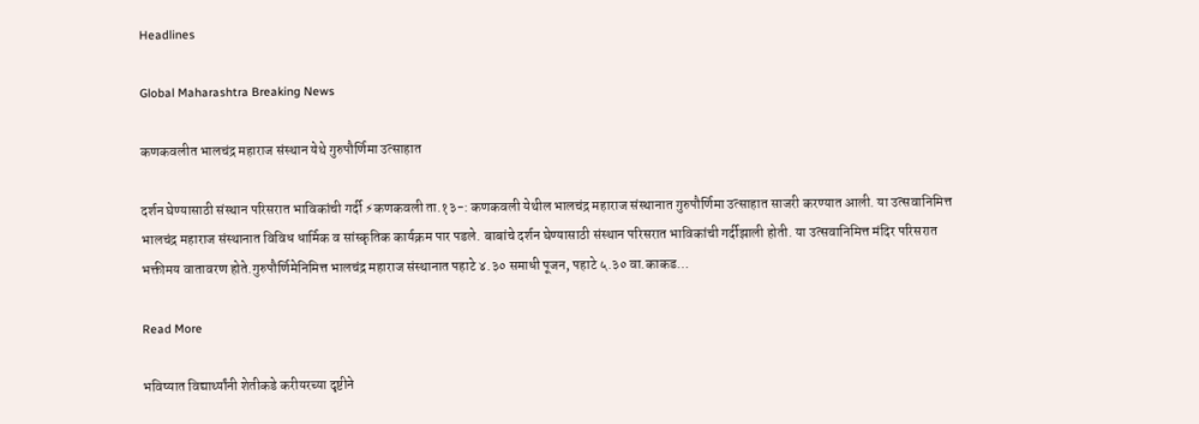Headlines

Global Maharashtra Breaking News

कणकवलीत भालचंद्र महाराज संस्थान येथे गुरुपौर्णिमा उत्साहात

दर्शन घेण्यासाठी संस्थान परिसरात भाविकांची गर्दी ⚡कणकवली ता.१३-: कणकवली येथील भालचंद्र महाराज संस्थानात गुरुपौर्णिमा उत्साहात साजरी करण्यात आली. या उत्सवानिमित्त भालचंद्र महाराज संस्थानात विविध धार्मिक व सांस्कृतिक कार्यक्रम पार पडले. बाबांचे दर्शन घेण्यासाठी संस्थान परिसरात भाविकांची गर्दीझाली होती. या उत्सवानिमित्त मंदिर परिसरात भक्तीमय वातावरण होते.गुरुपौर्णिमेनिमित्त भालचंद्र महाराज संस्थानात पहाटे ४.३० समाधी पूजन, पहाटे ५.३० वा.काकड…

Read More

भविष्यात विद्यार्थ्यांनी शेतीकडे करीयरच्या दृष्टीने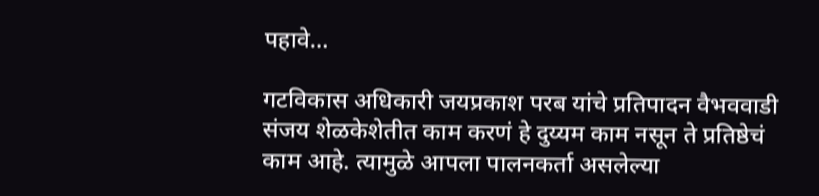पहावे…

गटविकास अधिकारी जयप्रकाश परब यांचे प्रतिपादन वैभववाडी संजय शेळकेशेतीत काम करणं हे दुय्यम काम नसून ते प्रतिष्ठेचं काम आहे. त्यामुळे आपला पालनकर्ता असलेल्या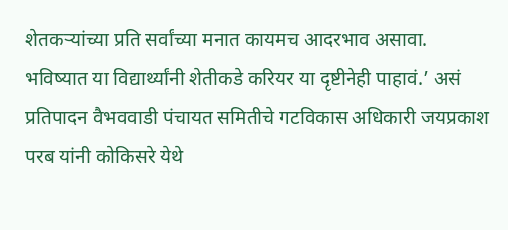शेतकऱ्यांच्या प्रति सर्वांच्या मनात कायमच आदरभाव असावा. भविष्यात या विद्यार्थ्यांनी शेतीकडे करियर या दृष्टीनेही पाहावं.’ असं प्रतिपादन वैभववाडी पंचायत समितीचे गटविकास अधिकारी जयप्रकाश परब यांनी कोकिसरे येथे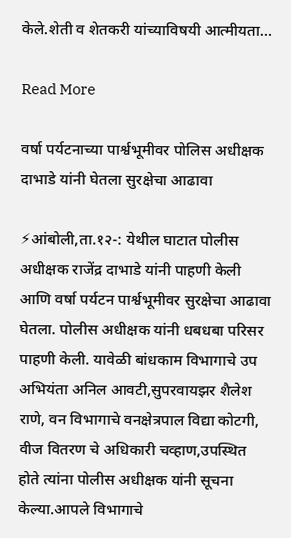केले.शेती व शेतकरी यांच्याविषयी आत्मीयता…

Read More

वर्षा पर्यटनाच्या पार्श्वभूमीवर पोलिस अधीक्षक दाभाडे यांनी घेतला सुरक्षेचा आढावा

⚡आंबोली,ता.१२-: येथील घाटात पोलीस अधीक्षक राजेंद्र दाभाडे यांनी पाहणी केली आणि वर्षा पर्यटन पार्श्वभूमीवर सुरक्षेचा आढावा घेतला. पोलीस अधीक्षक यांनी धबधबा परिसर पाहणी केली. यावेळी बांधकाम विभागाचे उप अभियंता अनिल आवटी,सुपरवायझर शैलेश राणे, वन विभागाचे वनक्षेत्रपाल विद्या कोटगी, वीज वितरण चे अधिकारी चव्हाण,उपस्थित होते त्यांना पोलीस अधीक्षक यांनी सूचना केल्या.आपले विभागाचे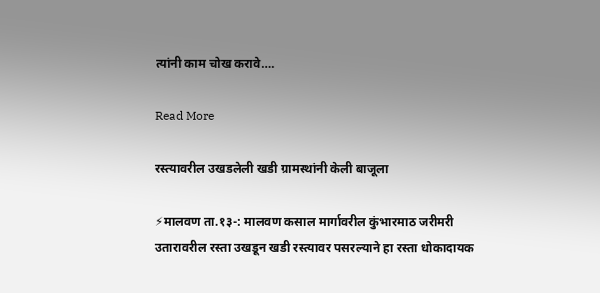त्यांनी काम चोख करावे….

Read More

रस्त्यावरील उखडलेली खडी ग्रामस्थांनी केली बाजूला

⚡मालवण ता.१३-: मालवण कसाल मार्गावरील कुंभारमाठ जरीमरी उतारावरील रस्ता उखडून खडी रस्त्यावर पसरल्याने हा रस्ता धोकादायक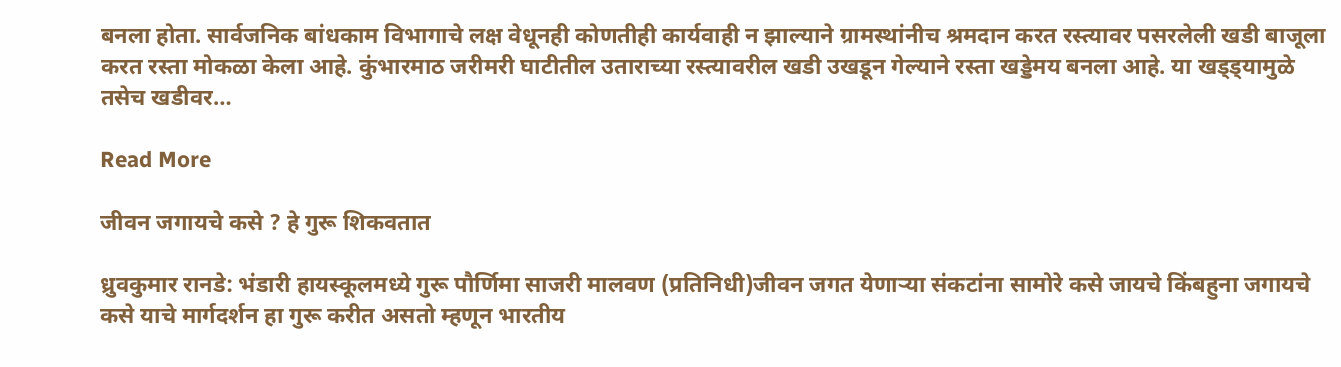बनला होता. सार्वजनिक बांधकाम विभागाचे लक्ष वेधूनही कोणतीही कार्यवाही न झाल्याने ग्रामस्थांनीच श्रमदान करत रस्त्यावर पसरलेली खडी बाजूला करत रस्ता मोकळा केला आहे. कुंभारमाठ जरीमरी घाटीतील उताराच्या रस्त्यावरील खडी उखडून गेल्याने रस्ता खड्डेमय बनला आहे. या खड्ड्यामुळे तसेच खडीवर…

Read More

जीवन जगायचे कसे ? हे गुरू शिकवतात

ध्रुवकुमार रानडे: भंडारी हायस्कूलमध्ये गुरू पौर्णिमा साजरी मालवण (प्रतिनिधी)जीवन जगत येणाऱ्या संकटांना सामोरे कसे जायचे किंबहुना जगायचे कसे याचे मार्गदर्शन हा गुरू करीत असतो म्हणून भारतीय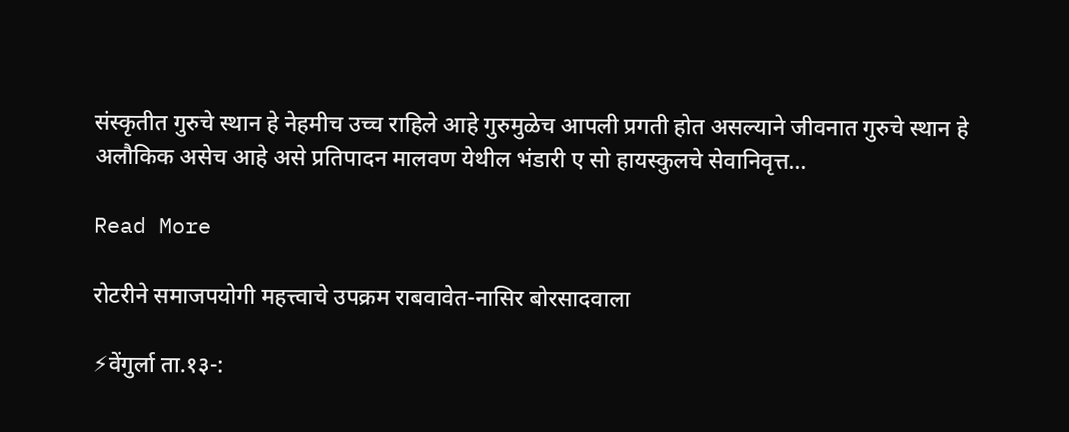संस्कृतीत गुरुचे स्थान हे नेहमीच उच्च राहिले आहे गुरुमुळेच आपली प्रगती होत असल्याने जीवनात गुरुचे स्थान हे अलौकिक असेच आहे असे प्रतिपादन मालवण येथील भंडारी ए सो हायस्कुलचे सेवानिवृत्त…

Read More

रोटरीने समाजपयोगी महत्त्वाचे उपक्रम राबवावेत-नासिर बोरसादवाला

⚡वेंगुर्ला ता.१३-: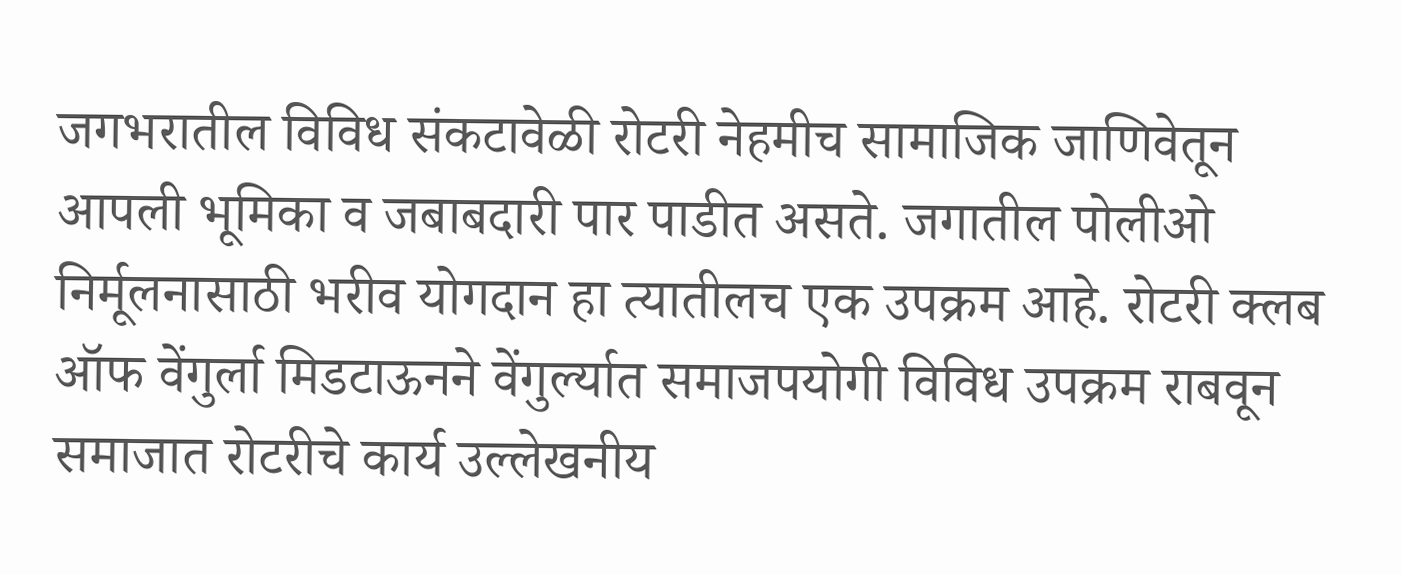जगभरातील विविध संकटावेळी रोटरी नेहमीच सामाजिक जाणिवेतून आपली भूमिका व जबाबदारी पार पाडीत असते. जगातील पोलीओ निर्मूलनासाठी भरीव योगदान हा त्यातीलच एक उपक्रम आहे. रोटरी क्लब ऑफ वेंगुर्ला मिडटाऊनने वेंगुर्ल्यात समाजपयोगी विविध उपक्रम राबवून समाजात रोटरीचे कार्य उल्लेखनीय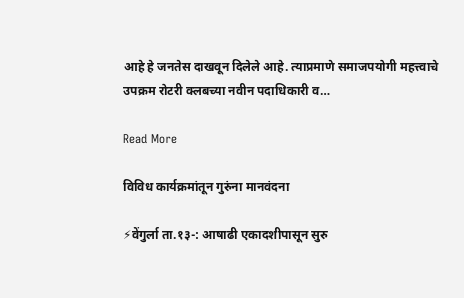आहे हे जनतेस दाखवून दिलेले आहे. त्याप्रमाणे समाजपयोगी महत्त्वाचे उपक्रम रोटरी क्लबच्या नवीन पदाधिकारी व…

Read More

विविध कार्यक्रमांतून गुरुंना मानवंदना

⚡वेंगुर्ला ता.१३-: आषाढी एकादशीपासून सुरु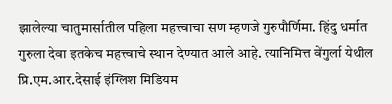झालेल्या चातुमार्सातील पहिला महत्त्वाचा सण म्हणजे गुरुपौर्णिमा. हिंदु धर्मात गुरुला देवा इतकेच महत्त्वाचे स्थान देण्यात आले आहे. त्यानिमित्त वेंगुर्ला येथील प्रि.एम.आर.देसाई इंग्लिश मिडियम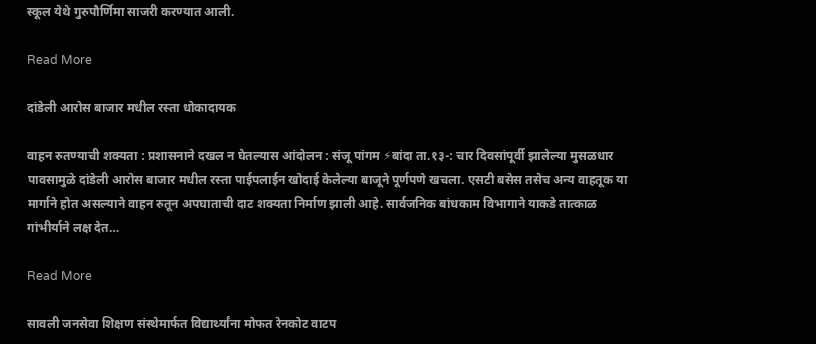स्कूल येथे गुरुपौर्णिमा साजरी करण्यात आली.

Read More

दांडेली आरोस बाजार मधील रस्ता धोकादायक

वाहन रुतण्याची शक्यता : प्रशासनाने दखल न घेतल्यास आंदोलन : संजू पांगम ⚡बांदा ता.१३-: चार दिवसांपूर्वी झालेल्या मुसळधार पावसामुळे दांडेली आरोस बाजार मधील रस्ता पाईपलाईन खोदाई केलेल्या बाजूने पूर्णपणे खचला. एसटी बसेस तसेच अन्य वाहतूक या मार्गाने होत असल्याने वाहन रुतून अपघाताची दाट शक्यता निर्माण झाली आहे. सार्वजनिक बांधकाम विभागाने याकडे तात्काळ गांभीर्याने लक्ष देत…

Read More

सावली जनसेवा शिक्षण संस्थेमार्फत विद्यार्थ्यांना मोफत रेनकोट वाटप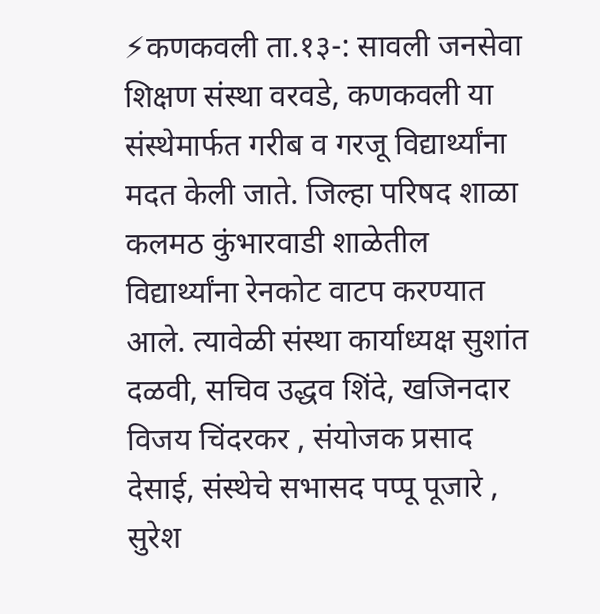⚡कणकवली ता.१३-: सावली जनसेवा शिक्षण संस्था वरवडे, कणकवली या संस्थेमार्फत गरीब व गरजू विद्यार्थ्यांना मदत केली जाते. जिल्हा परिषद शाळा कलमठ कुंभारवाडी शाळेतील विद्यार्थ्यांना रेनकोट वाटप करण्यात आले. त्यावेळी संस्था कार्याध्यक्ष सुशांत दळवी, सचिव उद्धव शिंदे, खजिनदार विजय चिंदरकर , संयोजक प्रसाद देसाई, संस्थेचे सभासद पप्पू पूजारे , सुरेश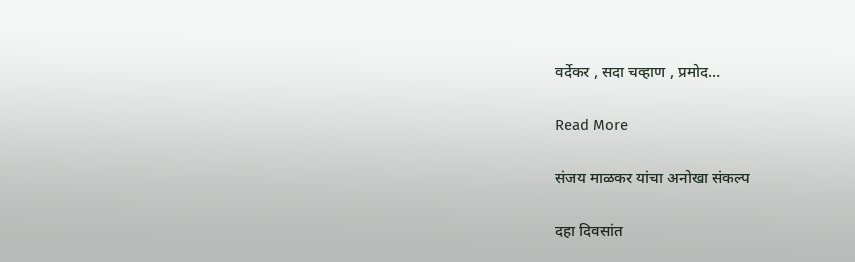वर्देकर , सदा चव्हाण , प्रमोद…

Read More

संजय माळकर यांचा अनोखा संकल्प

दहा दिवसांत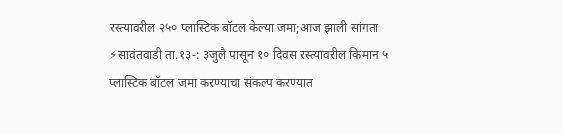रस्त्यावरील २५० प्लास्टिक बॉटल केल्या जमा;आज झाली सांगता ⚡सावंतवाडी ता.१३-: ३जुलै पासून १० दिवस रस्त्यावरील किमान ५ प्लास्टिक बॉटल जमा करण्याचा संकल्प करण्यात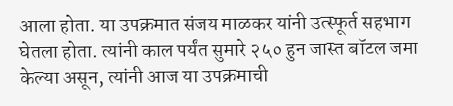आला होता. या उपक्रमात संजय माळकर यांनी उत्स्फूर्त सहभाग घेतला होता. त्यांनी काल पर्यंत सुमारे २५० हुन जास्त बॉटल जमा केल्या असून, त्यांनी आज या उपक्रमाची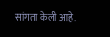सांगता केली आहे.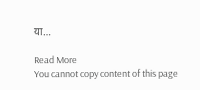या…

Read More
You cannot copy content of this page